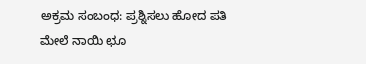ಅಕ್ರಮ ಸಂಬಂಧ: ಪ್ರಶ್ನಿಸಲು ಹೋದ ಪತಿ ಮೇಲೆ ನಾಯಿ ಛೂ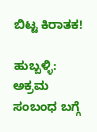ಬಿಟ್ಟ ಕಿರಾತಕ!

ಹುಬ್ಬಳ್ಳಿ: ಅಕ್ರಮ ಸಂಬಂಧ ಬಗ್ಗೆ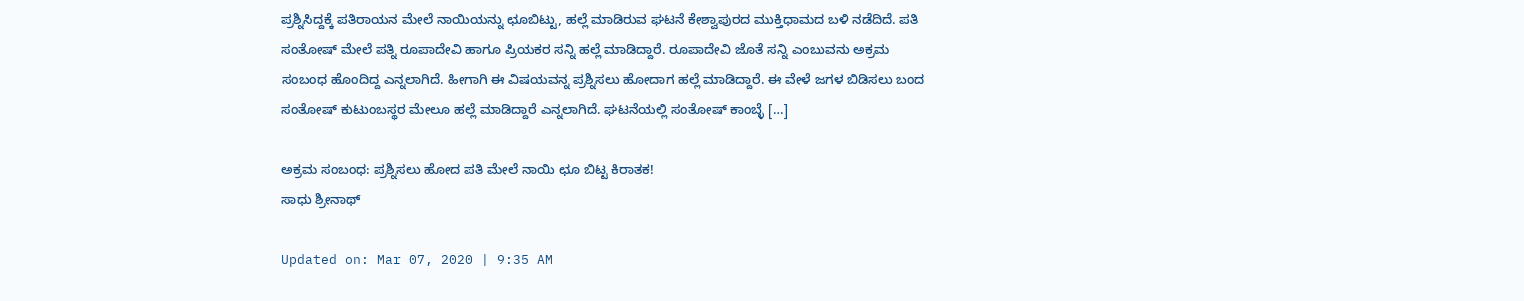ಪ್ರಶ್ನಿಸಿದ್ದಕ್ಕೆ ಪತಿರಾಯನ‌‌ ಮೇಲೆ ನಾಯಿಯನ್ನು ಛೂಬಿಟ್ಟು, ಹಲ್ಲೆ ಮಾಡಿರುವ ಘಟನೆ ಕೇಶ್ವಾಪುರದ ಮುಕ್ತಿಧಾಮದ ಬಳಿ ನಡೆದಿದೆ. ಪತಿ ಸಂತೋಷ್ ಮೇಲೆ ಪತ್ನಿ ರೂಪಾದೇವಿ ಹಾಗೂ ಪ್ರಿಯಕರ ಸನ್ನಿ ಹಲ್ಲೆ ಮಾಡಿದ್ದಾರೆ. ರೂಪಾದೇವಿ ಜೊತೆ ಸನ್ನಿ ಎಂಬುವನು ಅಕ್ರಮ ಸಂಬಂಧ ಹೊಂದಿದ್ದ ಎನ್ನಲಾಗಿದೆ. ಹೀಗಾಗಿ ಈ ವಿಷಯವನ್ನ ಪ್ರಶ್ನಿಸಲು ಹೋದಾಗ ಹಲ್ಲೆ ಮಾಡಿದ್ದಾರೆ. ಈ ವೇಳೆ ಜಗಳ ಬಿಡಿಸಲು ಬಂದ ಸಂತೋಷ್ ಕುಟುಂಬಸ್ಥರ ಮೇಲೂ ಹಲ್ಲೆ ಮಾಡಿದ್ದಾರೆ ಎನ್ನಲಾಗಿದೆ. ಘಟನೆಯಲ್ಲಿ ಸಂತೋಷ್ ಕಾಂಬ್ಳೆ […]

ಅಕ್ರಮ ಸಂಬಂಧ: ಪ್ರಶ್ನಿಸಲು ಹೋದ ಪತಿ ಮೇಲೆ ನಾಯಿ ಛೂ ಬಿಟ್ಟ ಕಿರಾತಕ!
ಸಾಧು ಶ್ರೀನಾಥ್

Updated on: Mar 07, 2020 | 9:35 AM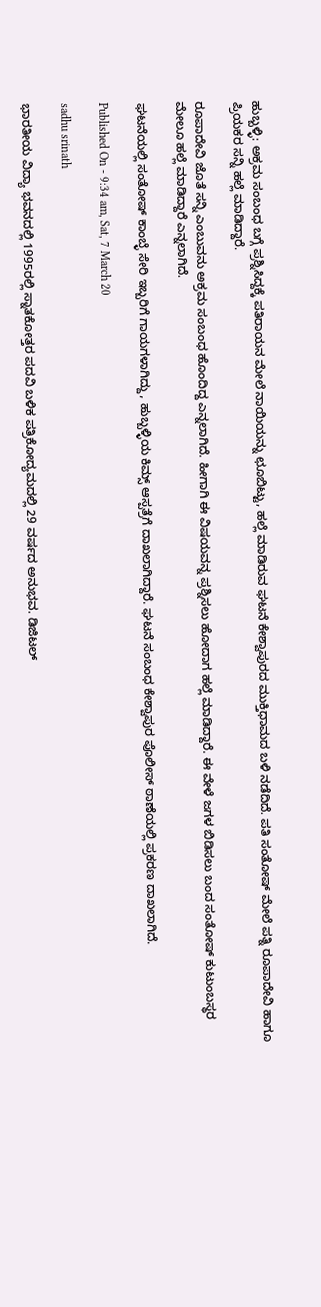ಹುಬ್ಬಳ್ಳಿ: ಅಕ್ರಮ ಸಂಬಂಧ ಬಗ್ಗೆ ಪ್ರಶ್ನಿಸಿದ್ದಕ್ಕೆ ಪತಿರಾಯನ‌‌ ಮೇಲೆ ನಾಯಿಯನ್ನು ಛೂಬಿಟ್ಟು, ಹಲ್ಲೆ ಮಾಡಿರುವ ಘಟನೆ ಕೇಶ್ವಾಪುರದ ಮುಕ್ತಿಧಾಮದ ಬಳಿ ನಡೆದಿದೆ. ಪತಿ ಸಂತೋಷ್ ಮೇಲೆ ಪತ್ನಿ ರೂಪಾದೇವಿ ಹಾಗೂ ಪ್ರಿಯಕರ ಸನ್ನಿ ಹಲ್ಲೆ ಮಾಡಿದ್ದಾರೆ.

ರೂಪಾದೇವಿ ಜೊತೆ ಸನ್ನಿ ಎಂಬುವನು ಅಕ್ರಮ ಸಂಬಂಧ ಹೊಂದಿದ್ದ ಎನ್ನಲಾಗಿದೆ. ಹೀಗಾಗಿ ಈ ವಿಷಯವನ್ನ ಪ್ರಶ್ನಿಸಲು ಹೋದಾಗ ಹಲ್ಲೆ ಮಾಡಿದ್ದಾರೆ. ಈ ವೇಳೆ ಜಗಳ ಬಿಡಿಸಲು ಬಂದ ಸಂತೋಷ್ ಕುಟುಂಬಸ್ಥರ ಮೇಲೂ ಹಲ್ಲೆ ಮಾಡಿದ್ದಾರೆ ಎನ್ನಲಾಗಿದೆ.

ಘಟನೆಯಲ್ಲಿ ಸಂತೋಷ್ ಕಾಂಬ್ಳೆ ಸೇರಿ ಇಬ್ಬರಿಗೆ ಗಾಯಗಳಾಗಿದ್ದು, ಹುಬ್ಬಳ್ಳಿಯ ಕಿಮ್ಸ್ ಆಸ್ಪತ್ರೆಗೆ ದಾಖಲಾಗಿದ್ದಾರೆ. ಘಟನೆ ಸಂಬಂಧ ಕೇಶ್ವಾಪುರ ಪೊಲೀಸ್ ಠಾಣೆಯಲ್ಲಿ ಪ್ರಕರಣ ದಾಖಲಾಗಿದೆ.

Published On - 9:34 am, Sat, 7 March 20

sadhu srinath

ಭಾರತೀಯ ವಿದ್ಯಾ ಭವನದಲ್ಲಿ 1995ರಲ್ಲಿ ಸ್ನಾತಕೋತ್ತರ ಪದವಿ ಬಳಿಕ ಪತ್ರಿಕೋದ್ಯಮದಲ್ಲಿ 29 ವರ್ಷದ ಅನುಭವ. ಡಿಜಿಟಲ್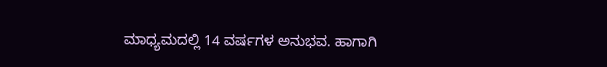ಮಾಧ್ಯಮದಲ್ಲಿ 14 ವರ್ಷಗಳ ಅನುಭವ. ಹಾಗಾಗಿ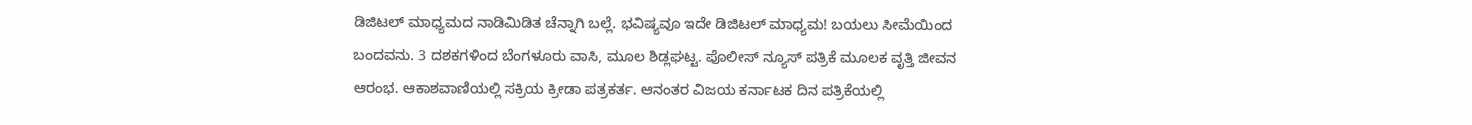ಡಿಜಿಟಲ್ ಮಾಧ್ಯಮದ ನಾಡಿಮಿಡಿತ ಚೆನ್ನಾಗಿ ಬಲ್ಲೆ. ಭವಿಷ್ಯವೂ ಇದೇ ಡಿಜಿಟಲ್ ಮಾಧ್ಯಮ! ಬಯಲು ಸೀಮೆಯಿಂದ ಬಂದವನು. 3 ದಶಕಗಳಿಂದ ಬೆಂಗಳೂರು ವಾಸಿ, ಮೂಲ ಶಿಡ್ಲಘಟ್ಟ. ಪೊಲೀಸ್ ನ್ಯೂಸ್ ಪತ್ರಿಕೆ ಮೂಲಕ ವೃತ್ತಿ ಜೀವನ ಆರಂಭ. ಆಕಾಶವಾಣಿಯಲ್ಲಿ ಸಕ್ರಿಯ ಕ್ರೀಡಾ ಪತ್ರಕರ್ತ. ಆನಂತರ ವಿಜಯ ಕರ್ನಾಟಕ ದಿನ ಪತ್ರಿಕೆಯಲ್ಲಿ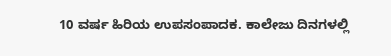10 ವರ್ಷ ಹಿರಿಯ ಉಪಸಂಪಾದಕ. ಕಾಲೇಜು ದಿನಗಳಲ್ಲಿ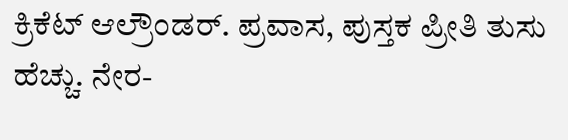ಕ್ರಿಕೆಟ್ ಆಲ್ರೌಂಡರ್. ಪ್ರವಾಸ, ಪುಸ್ತಕ ಪ್ರೀತಿ ತುಸು ಹೆಚ್ಚು. ನೇರ-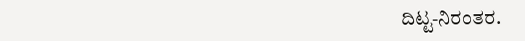ದಿಟ್ಟ-ನಿರಂತರ.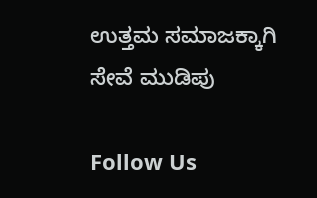ಉತ್ತಮ ಸಮಾಜಕ್ಕಾಗಿ ಸೇವೆ ಮುಡಿಪು

Follow Us